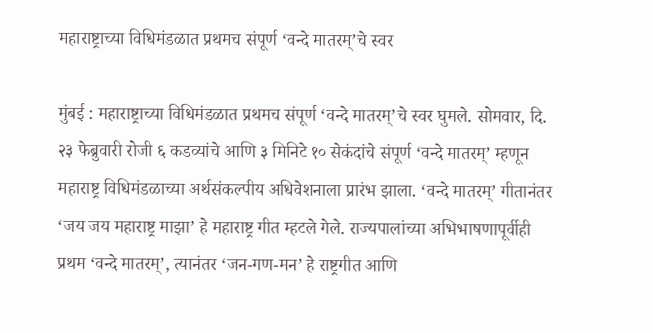महाराष्ट्राच्या विधिमंडळात प्रथमच संपूर्ण ‘वन्दे मातरम्’चे स्वर

मुंबई : महाराष्ट्राच्या विधिमंडळात प्रथमच संपूर्ण ‘वन्दे मातरम्’चे स्वर घुमले. सोमवार, दि. २३ फेब्रुवारी रोजी ६ कडव्यांचे आणि ३ मिनिटे १० सेकंदांचे संपूर्ण ‘वन्दे मातरम्’ म्हणून महाराष्ट्र विधिमंडळाच्या अर्थसंकल्पीय अधिवेशनाला प्रारंभ झाला. ‘वन्दे मातरम्’ गीतानंतर ‘जय जय महाराष्ट्र माझा’ हे महाराष्ट्र गीत म्हटले गेले. राज्यपालांच्या अभिभाषणापूर्वीही प्रथम ‘वन्दे मातरम्’, त्यानंतर ‘जन-गण-मन’ हे राष्ट्रगीत आणि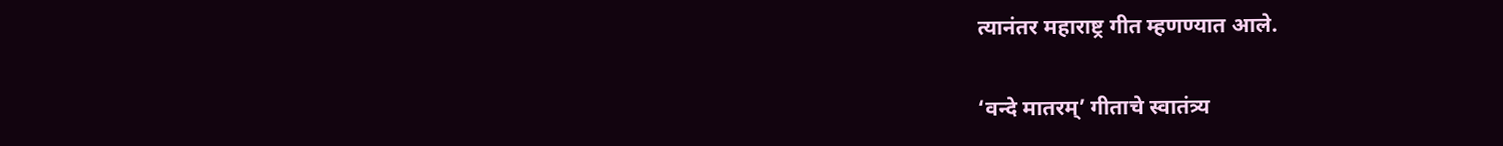त्यानंतर महाराष्ट्र गीत म्हणण्यात आले.


‘वन्दे मातरम्’ गीताचे स्वातंत्र्य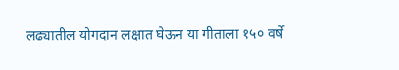लढ्यातील योगदान लक्षात घेऊन या गीताला १५० वर्षे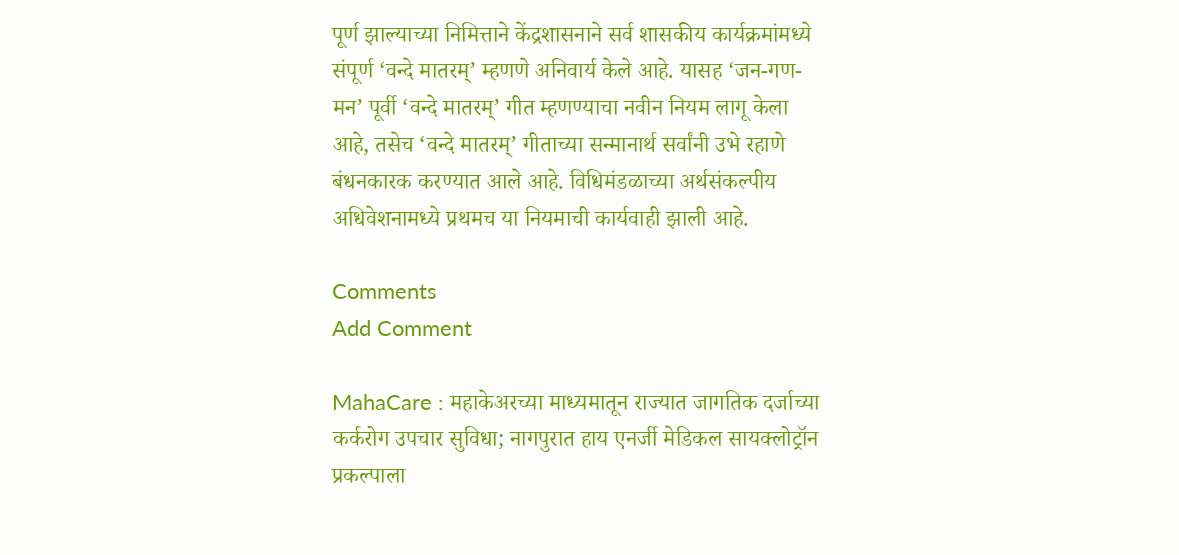पूर्ण झाल्याच्या निमित्ताने केंद्रशासनाने सर्व शासकीय कार्यक्रमांमध्ये संपूर्ण ‘वन्दे मातरम्’ म्हणणे अनिवार्य केले आहे. यासह ‘जन-गण-मन’ पूर्वी ‘वन्दे मातरम्’ गीत म्हणण्याचा नवीन नियम लागू केला आहे, तसेच ‘वन्दे मातरम्’ गीताच्या सन्मानार्थ सर्वांनी उभे रहाणे बंधनकारक करण्यात आले आहे. विधिमंडळाच्या अर्थसंकल्पीय अधिवेशनामध्ये प्रथमच या नियमाची कार्यवाही झाली आहे.

Comments
Add Comment

MahaCare : महाकेअरच्या माध्यमातून राज्यात जागतिक दर्जाच्या कर्करोग उपचार सुविधा; नागपुरात हाय एनर्जी मेडिकल सायक्लोट्रॉन प्रकल्पाला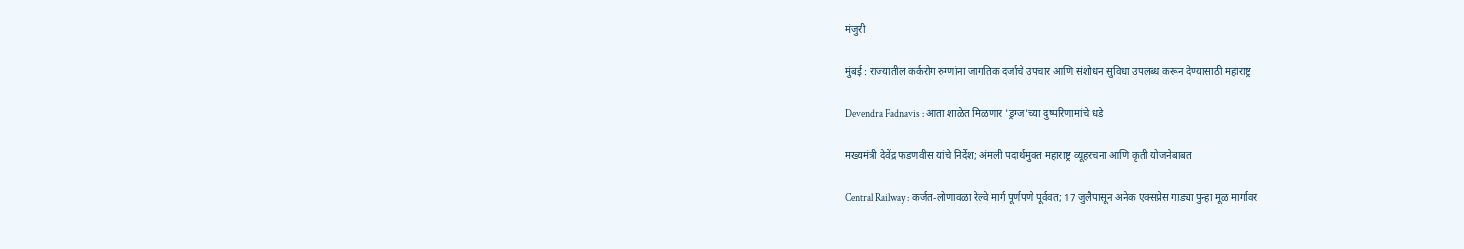मंजुरी

मुंबई : राज्यातील कर्करोग रुग्णांना जागतिक दर्जाचे उपचार आणि संशोधन सुविधा उपलब्ध करून देण्यासाठी महाराष्ट्र

Devendra Fadnavis : आता शाळेत मिळणार 'ड्रग्ज'च्या दुष्परिणामांचे धडे

मख्यमंत्री देवेंद्र फडणवीस यांचे निर्देश; अंमली पदार्थमुक्त महाराष्ट्र व्यूहरचना आणि कृती योजनेबाबत

Central Railway : कर्जत-लोणावळा रेल्वे मार्ग पूर्णपणे पूर्ववत; 17 जुलैपासून अनेक एक्सप्रेस गाड्या पुन्हा मूळ मार्गावर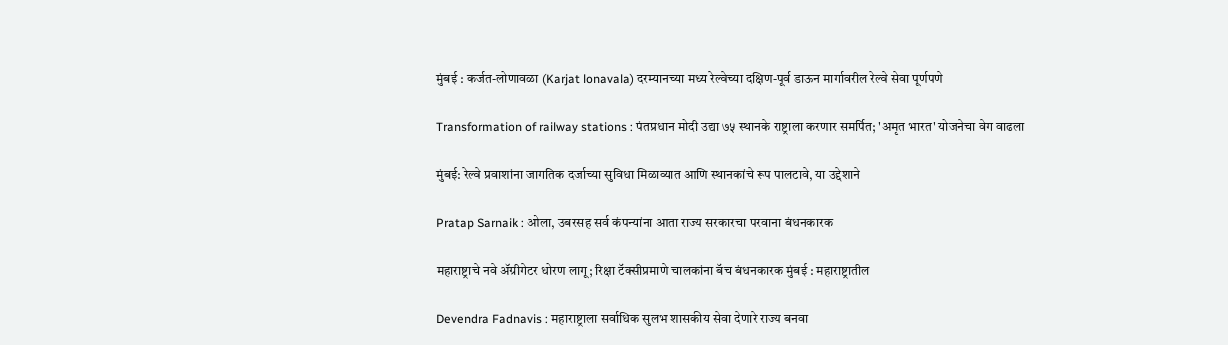मुंबई : कर्जत-लोणावळा (Karjat lonavala) दरम्यानच्या मध्य रेल्वेच्या दक्षिण-पूर्व डाऊन मार्गावरील रेल्वे सेवा पूर्णपणे

Transformation of railway stations : पंतप्रधान मोदी उद्या ७५ स्थानके राष्ट्राला करणार समर्पित; 'अमृत भारत' योजनेचा वेग वाढला

मुंबई: रेल्वे प्रवाशांना जागतिक दर्जाच्या सुविधा मिळाव्यात आणि स्थानकांचे रूप पालटावे, या उद्देशाने

Pratap Sarnaik : ओला, उबरसह सर्व कंपन्यांना आता राज्य सरकारचा परवाना बंधनकारक

महाराष्ट्राचे नवे ॲग्रीगेटर धोरण लागू; रिक्षा टॅक्सीप्रमाणे चालकांना बॅच बंधनकारक मुंबई : महाराष्ट्रातील

Devendra Fadnavis : महाराष्ट्राला सर्वाधिक सुलभ शासकीय सेवा देणारे राज्य बनवा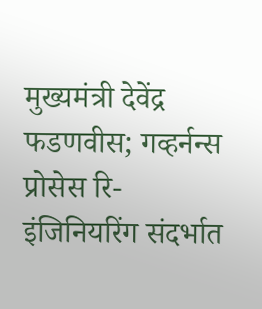मुख्यमंत्री देवेंद्र फडणवीस; गव्हर्नन्स प्रोसेस रि-इंजिनियरिंग संदर्भात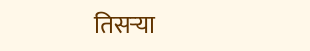तिसऱ्या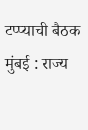टप्प्याची बैठक मुंबई : राज्य